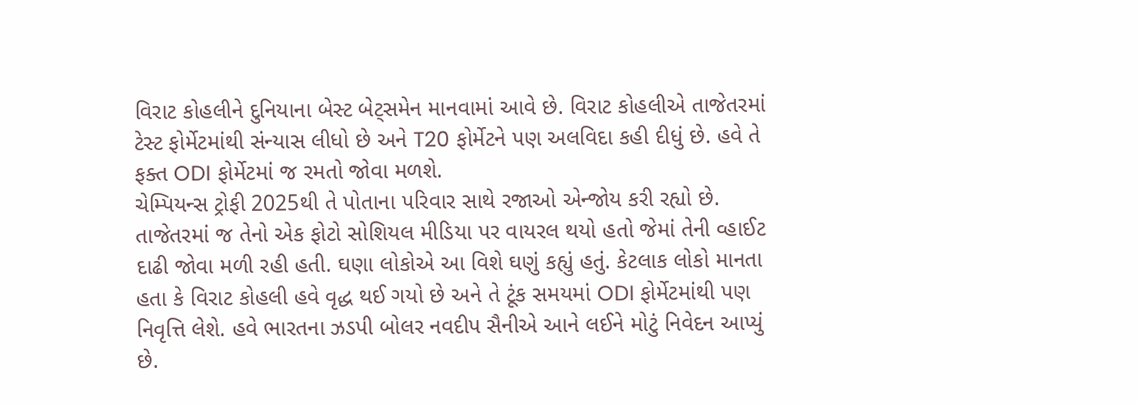વિરાટ કોહલીને દુનિયાના બેસ્ટ બેટ્સમેન માનવામાં આવે છે. વિરાટ કોહલીએ તાજેતરમાં ટેસ્ટ ફોર્મેટમાંથી સંન્યાસ લીધો છે અને T20 ફોર્મેટને પણ અલવિદા કહી દીધું છે. હવે તે ફક્ત ODI ફોર્મેટમાં જ રમતો જોવા મળશે.
ચેમ્પિયન્સ ટ્રોફી 2025થી તે પોતાના પરિવાર સાથે રજાઓ એન્જોય કરી રહ્યો છે. તાજેતરમાં જ તેનો એક ફોટો સોશિયલ મીડિયા પર વાયરલ થયો હતો જેમાં તેની વ્હાઈટ દાઢી જોવા મળી રહી હતી. ઘણા લોકોએ આ વિશે ઘણું કહ્યું હતું. કેટલાક લોકો માનતા હતા કે વિરાટ કોહલી હવે વૃદ્ધ થઈ ગયો છે અને તે ટૂંક સમયમાં ODI ફોર્મેટમાંથી પણ નિવૃત્તિ લેશે. હવે ભારતના ઝડપી બોલર નવદીપ સૈનીએ આને લઈને મોટું નિવેદન આપ્યું છે.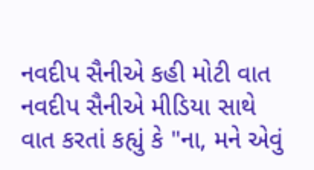નવદીપ સૈનીએ કહી મોટી વાત
નવદીપ સૈનીએ મીડિયા સાથે વાત કરતાં કહ્યું કે "ના, મને એવું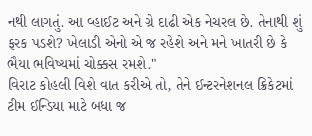નથી લાગતું. આ વ્હાઈટ અને ગ્રે દાઢી એક નેચરલ છે. તેનાથી શું ફરક પડશે? ખેલાડી એનો એ જ રહેશે અને મને ખાતરી છે કે ભૈયા ભવિષ્યમાં ચોક્કસ રમશે."
વિરાટ કોહલી વિશે વાત કરીએ તો, તેને ઈન્ટરનેશનલ ક્રિકેટમાં ટીમ ઈન્ડિયા માટે બધા જ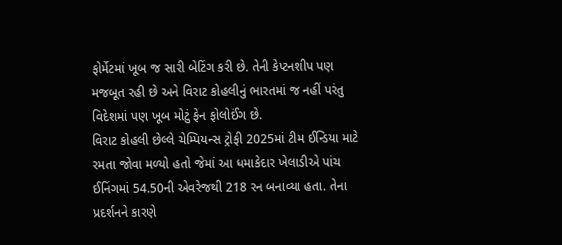ફોર્મેટમાં ખૂબ જ સારી બેટિંગ કરી છે. તેની કેપ્ટનશીપ પણ મજબૂત રહી છે અને વિરાટ કોહલીનું ભારતમાં જ નહીં પરંતુ વિદેશમાં પણ ખૂબ મોટું ફેન ફોલોઈંગ છે.
વિરાટ કોહલી છેલ્લે ચેમ્પિયન્સ ટ્રોફી 2025માં ટીમ ઈન્ડિયા માટે રમતા જોવા મળ્યો હતો જેમાં આ ધમાકેદાર ખેલાડીએ પાંચ ઈનિંગમાં 54.50ની એવરેજથી 218 રન બનાવ્યા હતા. તેના પ્રદર્શનને કારણે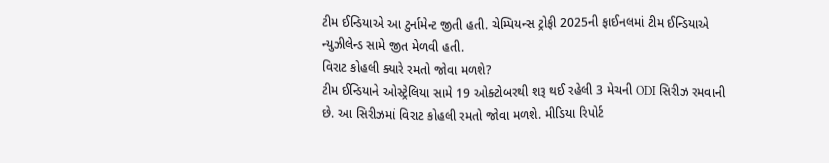ટીમ ઈન્ડિયાએ આ ટુર્નામેન્ટ જીતી હતી. ચેમ્પિયન્સ ટ્રોફી 2025ની ફાઈનલમાં ટીમ ઈન્ડિયાએ ન્યુઝીલેન્ડ સામે જીત મેળવી હતી.
વિરાટ કોહલી ક્યારે રમતો જોવા મળશે?
ટીમ ઈન્ડિયાને ઓસ્ટ્રેલિયા સામે 19 ઓક્ટોબરથી શરૂ થઈ રહેલી 3 મેચની ODI સિરીઝ રમવાની છે. આ સિરીઝમાં વિરાટ કોહલી રમતો જોવા મળશે. મીડિયા રિપોર્ટ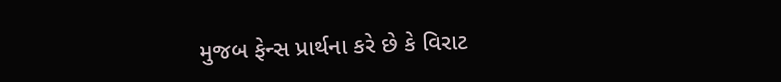મુજબ ફેન્સ પ્રાર્થના કરે છે કે વિરાટ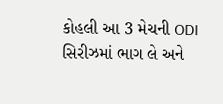કોહલી આ 3 મેચની ODI સિરીઝમાં ભાગ લે અને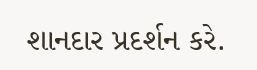શાનદાર પ્રદર્શન કરે.